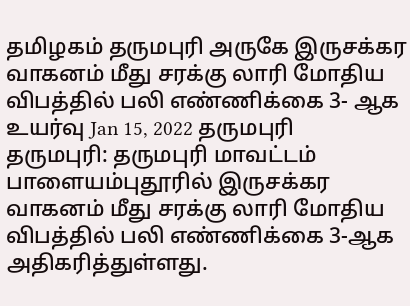தமிழகம் தருமபுரி அருகே இருசக்கர வாகனம் மீது சரக்கு லாரி மோதிய விபத்தில் பலி எண்ணிக்கை 3- ஆக உயர்வு Jan 15, 2022 தருமபுரி தருமபுரி: தருமபுரி மாவட்டம் பாளையம்புதூரில் இருசக்கர வாகனம் மீது சரக்கு லாரி மோதிய விபத்தில் பலி எண்ணிக்கை 3-ஆக அதிகரித்துள்ளது.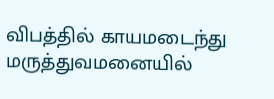விபத்தில் காயமடைந்து மருத்துவமனையில்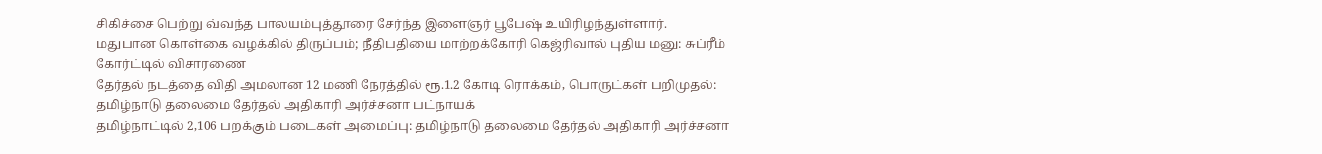சிகிச்சை பெற்று வ்வந்த பாலயம்புத்தூரை சேர்ந்த இளைஞர் பூபேஷ் உயிரிழந்துள்ளார்.
மதுபான கொள்கை வழக்கில் திருப்பம்; நீதிபதியை மாற்றக்கோரி கெஜ்ரிவால் புதிய மனு: சுப்ரீம் கோர்ட்டில் விசாரணை
தேர்தல் நடத்தை விதி அமலான 12 மணி நேரத்தில் ரூ.1.2 கோடி ரொக்கம், பொருட்கள் பறிமுதல்: தமிழ்நாடு தலைமை தேர்தல் அதிகாரி அர்ச்சனா பட்நாயக்
தமிழ்நாட்டில் 2,106 பறக்கும் படைகள் அமைப்பு: தமிழ்நாடு தலைமை தேர்தல் அதிகாரி அர்ச்சனா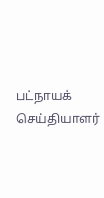பட்நாயக் செய்தியாளர்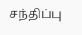சந்திப்பு